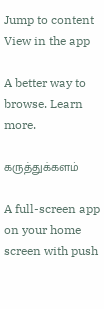Jump to content
View in the app

A better way to browse. Learn more.

கருத்துக்களம்

A full-screen app on your home screen with push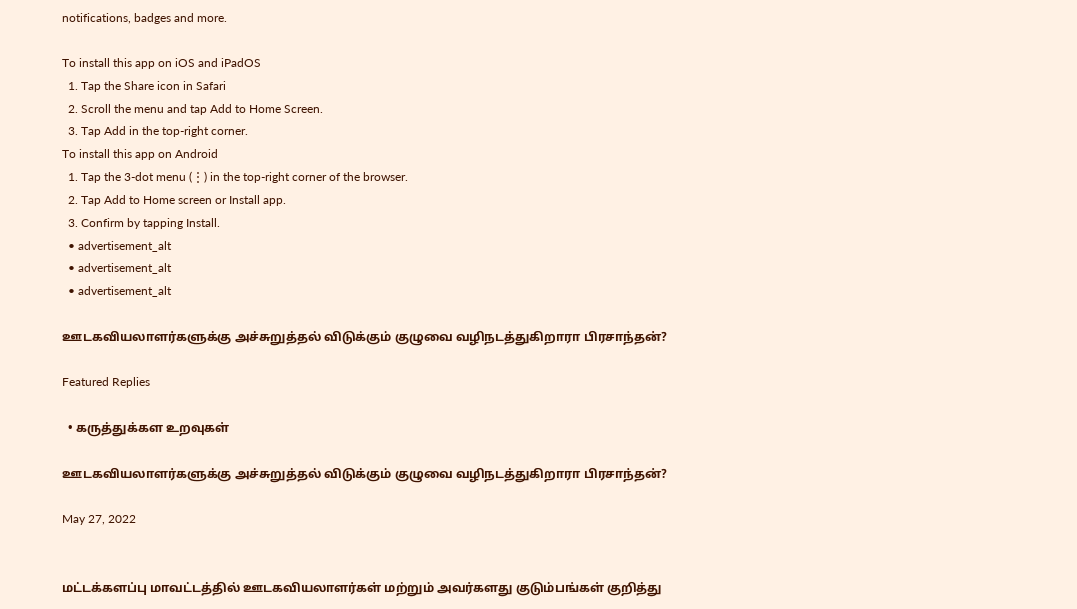notifications, badges and more.

To install this app on iOS and iPadOS
  1. Tap the Share icon in Safari
  2. Scroll the menu and tap Add to Home Screen.
  3. Tap Add in the top-right corner.
To install this app on Android
  1. Tap the 3-dot menu (⋮) in the top-right corner of the browser.
  2. Tap Add to Home screen or Install app.
  3. Confirm by tapping Install.
  • advertisement_alt
  • advertisement_alt
  • advertisement_alt

ஊடகவியலாளர்களுக்கு அச்சுறுத்தல் விடுக்கும் குழுவை வழிநடத்துகிறாரா பிரசாந்தன்?

Featured Replies

  • கருத்துக்கள உறவுகள்

ஊடகவியலாளர்களுக்கு அச்சுறுத்தல் விடுக்கும் குழுவை வழிநடத்துகிறாரா பிரசாந்தன்?

May 27, 2022


மட்டக்களப்பு மாவட்டத்தில் ஊடகவியலாளர்கள் மற்றும் அவர்களது குடும்பங்கள் குறித்து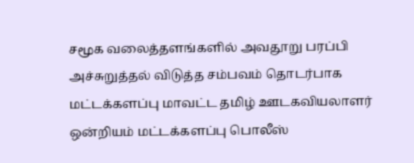சமூக வலைத்தளங்களில் அவதூறு பரப்பி அச்சுறுத்தல் விடுத்த சம்பவம் தொடர்பாக மட்டக்களப்பு மாவட்ட தமிழ் ஊடகவியலாளர் ஒன்றியம் மட்டக்களப்பு பொலீஸ்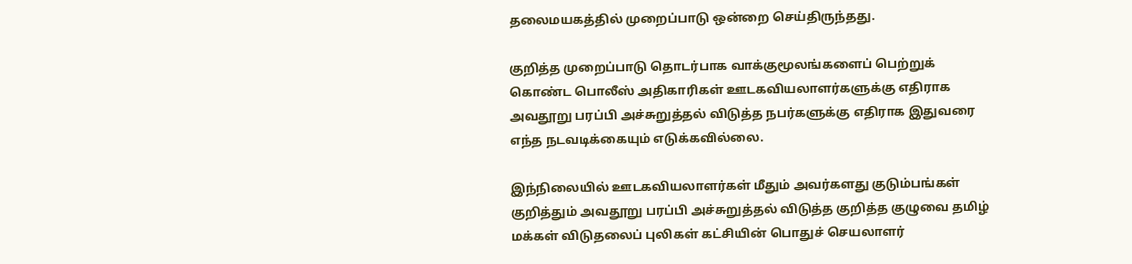தலைமயகத்தில் முறைப்பாடு ஒன்றை செய்திருந்தது.

குறித்த முறைப்பாடு தொடர்பாக வாக்குமூலங்களைப் பெற்றுக் கொண்ட பொலீஸ் அதிகாரிகள் ஊடகவியலாளர்களுக்கு எதிராக அவதூறு பரப்பி அச்சுறுத்தல் விடுத்த நபர்களுக்கு எதிராக இதுவரை எந்த நடவடிக்கையும் எடுக்கவில்லை.

இந்நிலையில் ஊடகவியலாளர்கள் மீதும் அவர்களது குடும்பங்கள் குறித்தும் அவதூறு பரப்பி அச்சுறுத்தல் விடுத்த குறித்த குழுவை தமிழ் மக்கள் விடுதலைப் புலிகள் கட்சியின் பொதுச் செயலாளர்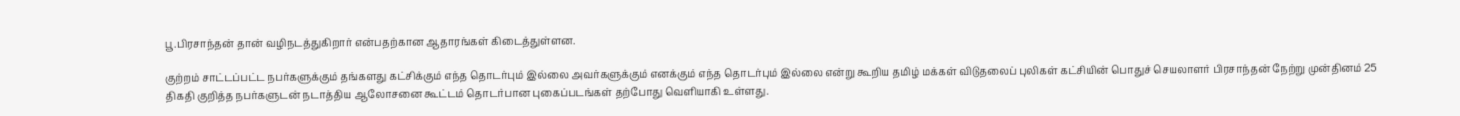பூ.பிரசாந்தன் தான் வழிநடத்துகிறார் என்பதற்கான ஆதாரங்கள் கிடைத்துள்ளன.

குற்றம் சாட்டப்பட்ட நபர்களுக்கும் தங்களது கட்சிக்கும் எந்த தொடர்பும் இல்லை அவர்களுக்கும் எனக்கும் எந்த தொடர்பும் இல்லை என்று கூறிய தமிழ் மக்கள் விடுதலைப் புலிகள் கட்சியின் பொதுச் செயலாளர் பிரசாந்தன் நேற்று முன்தினம் 25 திகதி குறித்த நபர்களுடன் நடாத்திய ஆலோசனை கூட்டம் தொடர்பான புகைப்படங்கள் தற்போது வெளியாகி உள்ளது.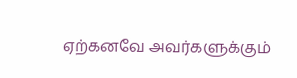ஏற்கனவே அவர்களுக்கும்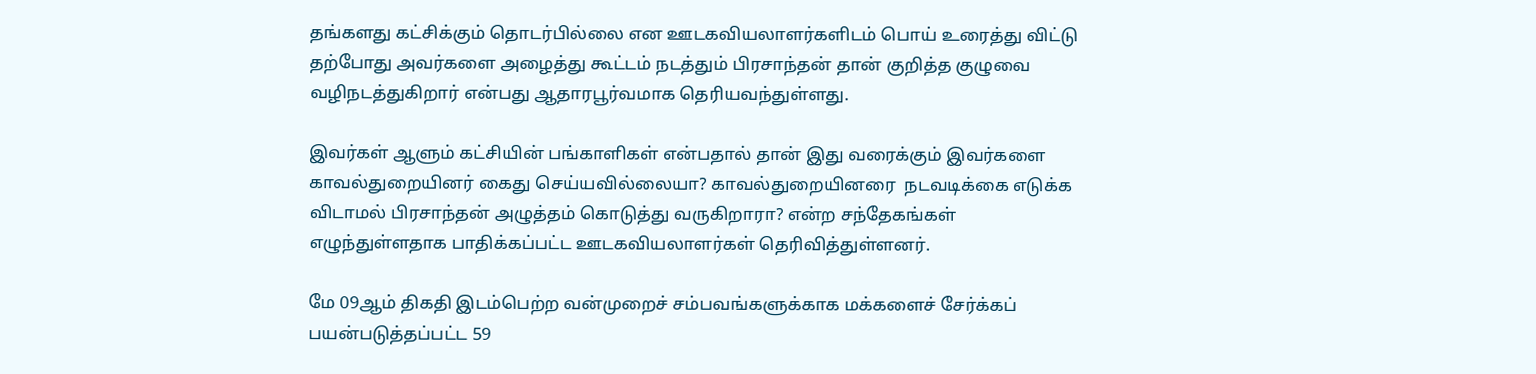தங்களது கட்சிக்கும் தொடர்பில்லை என ஊடகவியலாளர்களிடம் பொய் உரைத்து விட்டு தற்போது அவர்களை அழைத்து கூட்டம் நடத்தும் பிரசாந்தன் தான் குறித்த குழுவை வழிநடத்துகிறார் என்பது ஆதாரபூர்வமாக தெரியவந்துள்ளது.

இவர்கள் ஆளும் கட்சியின் பங்காளிகள் என்பதால் தான் இது வரைக்கும் இவர்களை காவல்துறையினர் கைது செய்யவில்லையா? காவல்துறையினரை  நடவடிக்கை எடுக்க விடாமல் பிரசாந்தன் அழுத்தம் கொடுத்து வருகிறாரா? என்ற சந்தேகங்கள் எழுந்துள்ளதாக பாதிக்கப்பட்ட ஊடகவியலாளர்கள் தெரிவித்துள்ளனர்.

மே 09ஆம் திகதி இடம்பெற்ற வன்முறைச் சம்பவங்களுக்காக மக்களைச் சேர்க்கப் பயன்படுத்தப்பட்ட 59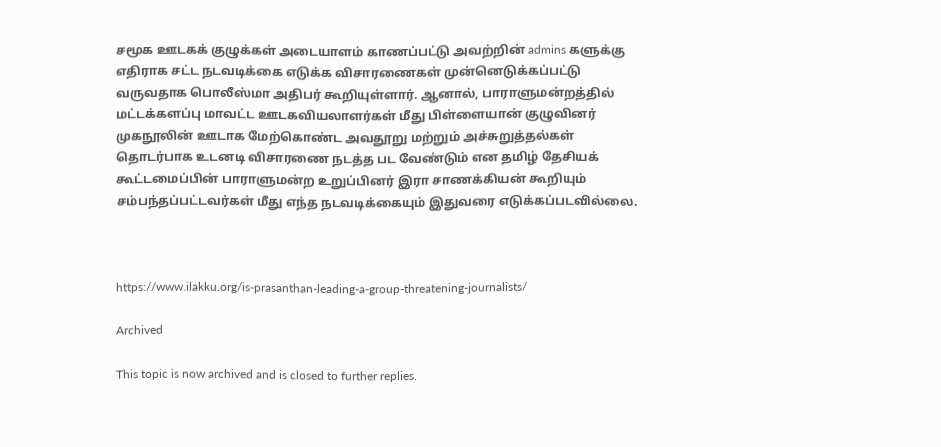சமூக ஊடகக் குழுக்கள் அடையாளம் காணப்பட்டு அவற்றின் admins களுக்கு எதிராக சட்ட நடவடிக்கை எடுக்க விசாரணைகள் முன்னெடுக்கப்பட்டு வருவதாக பொலீஸ்மா அதிபர் கூறியுள்ளார். ஆனால், பாராளுமன்றத்தில் மட்டக்களப்பு மாவட்ட ஊடகவியலாளர்கள் மீது பிள்ளையான் குழுவினர் முகநூலின் ஊடாக மேற்கொண்ட அவதூறு மற்றும் அச்சுறுத்தல்கள் தொடர்பாக உடனடி விசாரணை நடத்த பட வேண்டும் என தமிழ் தேசியக் கூட்டமைப்பின் பாராளுமன்ற உறுப்பினர் இரா சாணக்கியன் கூறியும் சம்பந்தப்பட்டவர்கள் மீது எந்த நடவடிக்கையும் இதுவரை எடுக்கப்படவில்லை.



https://www.ilakku.org/is-prasanthan-leading-a-group-threatening-journalists/

Archived

This topic is now archived and is closed to further replies.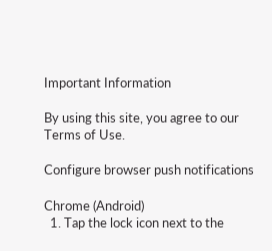Important Information

By using this site, you agree to our Terms of Use.

Configure browser push notifications

Chrome (Android)
  1. Tap the lock icon next to the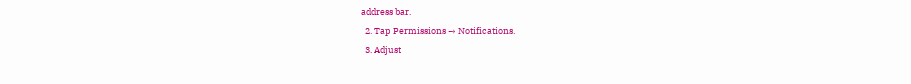address bar.
  2. Tap Permissions → Notifications.
  3. Adjust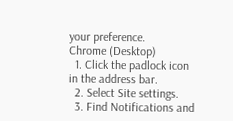your preference.
Chrome (Desktop)
  1. Click the padlock icon in the address bar.
  2. Select Site settings.
  3. Find Notifications and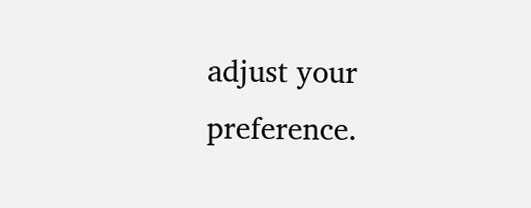adjust your preference.